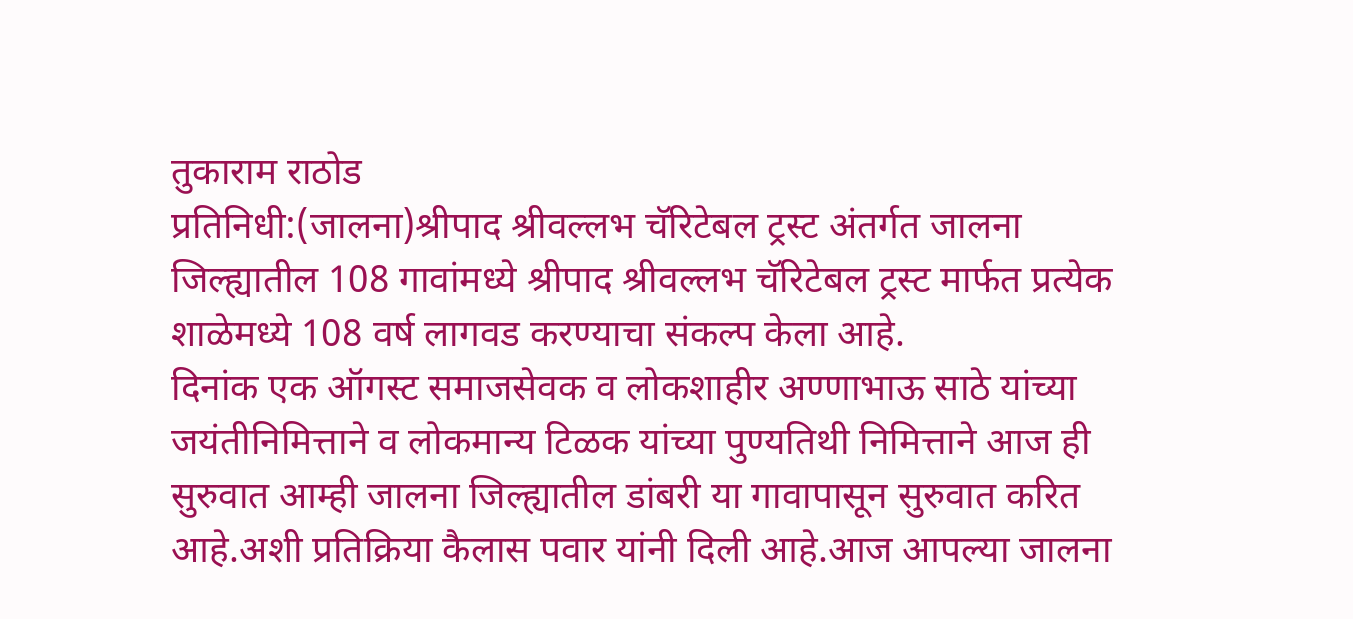तुकाराम राठोड
प्रतिनिधी:(जालना)श्रीपाद श्रीवल्लभ चॅरिटेबल ट्रस्ट अंतर्गत जालना जिल्ह्यातील 108 गावांमध्ये श्रीपाद श्रीवल्लभ चॅरिटेबल ट्रस्ट मार्फत प्रत्येक शाळेमध्ये 108 वर्ष लागवड करण्याचा संकल्प केला आहे.
दिनांक एक ऑगस्ट समाजसेवक व लोकशाहीर अण्णाभाऊ साठे यांच्या जयंतीनिमित्ताने व लोकमान्य टिळक यांच्या पुण्यतिथी निमित्ताने आज ही सुरुवात आम्ही जालना जिल्ह्यातील डांबरी या गावापासून सुरुवात करित आहे.अशी प्रतिक्रिया कैलास पवार यांनी दिली आहे.आज आपल्या जालना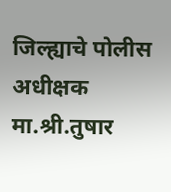जिल्ह्याचे पोलीस अधीक्षक मा.श्री.तुषार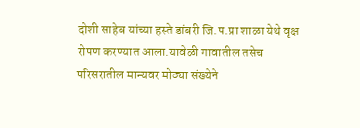दोशी साहेब यांच्या हस्ते डांबरी जि.प.प्रा शाळा येथे वृक्ष रोपण करण्यात आला.यावेळी गावातील तसेच परिसरातील मान्यवर मोठ्या संख्येने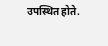उपस्थित होते.